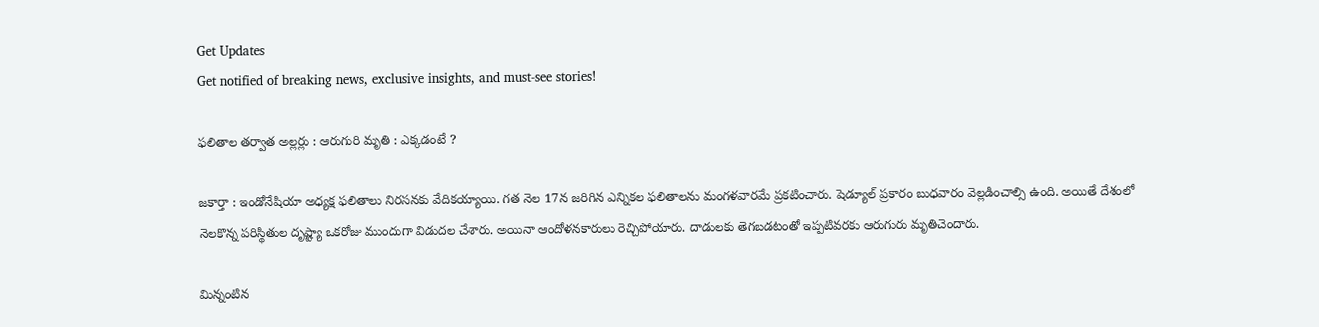Get Updates
Get notified of breaking news, exclusive insights, and must-see stories!

ఫలితాల తర్వాత అల్లర్లు : ఆరుగురి మృతి : ఎక్కడంటే ?

జకార్తా : ఇండోనేషియా అధ్యక్ష ఫలితాలు నిరసనకు వేదికయ్యాయి. గత నెల 17న జరిగిన ఎన్నికల ఫలితాలను మంగళవారమే ప్రకటించారు. షెడ్యూల్ ప్రకారం బుధవారం వెల్లడించాల్సి ఉంది. అయితే దేశంలో నెలకొన్న పరిస్థితుల దృష్ట్యా ఒకరోజు ముందుగా విడుదల చేశారు. అయినా ఆందోళనకారులు రెచ్చిపోయారు. దాడులకు తెగబడటంతో ఇప్పటివరకు ఆరుగురు మృతిచెందారు.

మిన్నంటిన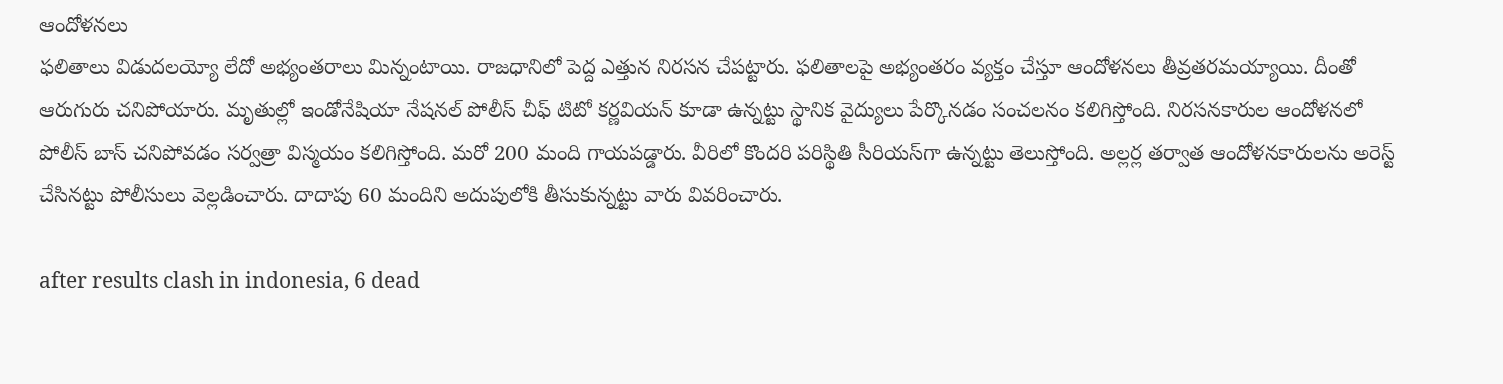ఆందోళనలు
ఫలితాలు విడుదలయ్యో లేదో అభ్యంతరాలు మిన్నంటాయి. రాజధానిలో పెద్ద ఎత్తున నిరసన చేపట్టారు. ఫలితాలపై అభ్యంతరం వ్యక్తం చేస్తూ ఆందోళనలు తీవ్రతరమయ్యాయి. దీంతో ఆరుగురు చనిపోయారు. మృతుల్లో ఇండోనేషియా నేషనల్ పోలీస్ చీఫ్ టిటో కర్ణవియన్ కూడా ఉన్నట్టు స్థానిక వైద్యులు పేర్కొనడం సంచలనం కలిగిస్తోంది. నిరసనకారుల ఆందోళనలో పోలీస్ బాస్ చనిపోవడం సర్వత్రా విస్మయం కలిగిస్తోంది. మరో 200 మంది గాయపడ్డారు. వీరిలో కొందరి పరిస్థితి సీరియస్‌గా ఉన్నట్టు తెలుస్తోంది. అల్లర్ల తర్వాత ఆందోళనకారులను అరెస్ట్ చేసినట్టు పోలీసులు వెల్లడించారు. దాదాపు 60 మందిని అదుపులోకి తీసుకున్నట్టు వారు వివరించారు.

after results clash in indonesia, 6 dead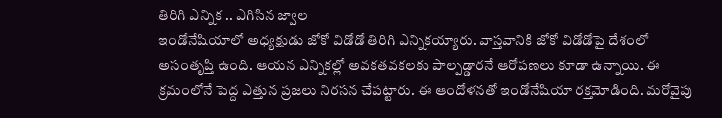తిరిగి ఎన్నిక .. ఎగిసిన జ్వాల
ఇండోనేషియాలో అధ్యక్షుడు జోకో విడోడో తిరిగి ఎన్నికయ్యారు. వాస్తవానికి జోకో విడోడోపై దేశంలో అసంతృప్తి ఉంది. ఆయన ఎన్నికల్లో అవకతవకలకు పాల్పడ్డారనే ఆరోపణలు కూడా ఉన్నాయి. ఈ క్రమంలోనే పెద్ద ఎత్తున ప్రజలు నిరసన చేపట్టారు. ఈ ఆందోళనతో ఇండోనేషియా రక్తమోడింది. మరోవైపు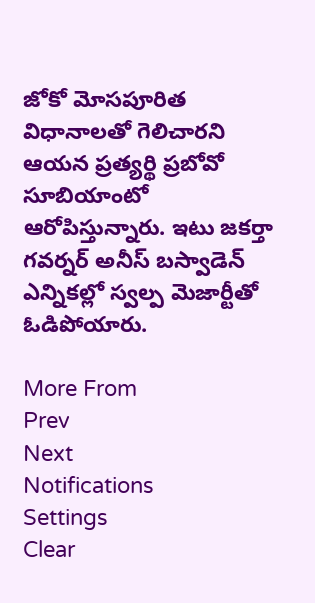జోకో మోసపూరిత విధానాలతో గెలిచారని ఆయన ప్రత్యర్థి ప్రబోవో సూబియాంటో ఆరోపిస్తున్నారు. ఇటు జకర్తా గవర్నర్ అనీస్ బస్వాడెన్ ఎన్నికల్లో స్వల్ప మెజార్టీతో ఓడిపోయారు.

More From
Prev
Next
Notifications
Settings
Clear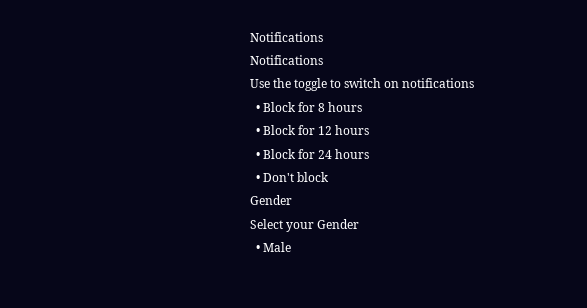Notifications
Notifications
Use the toggle to switch on notifications
  • Block for 8 hours
  • Block for 12 hours
  • Block for 24 hours
  • Don't block
Gender
Select your Gender
  • Male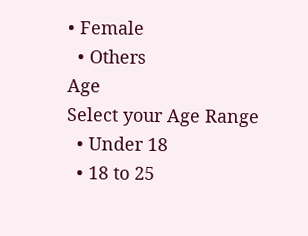• Female
  • Others
Age
Select your Age Range
  • Under 18
  • 18 to 25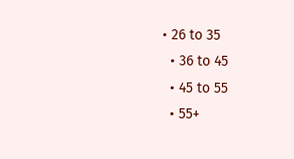• 26 to 35
  • 36 to 45
  • 45 to 55
  • 55+